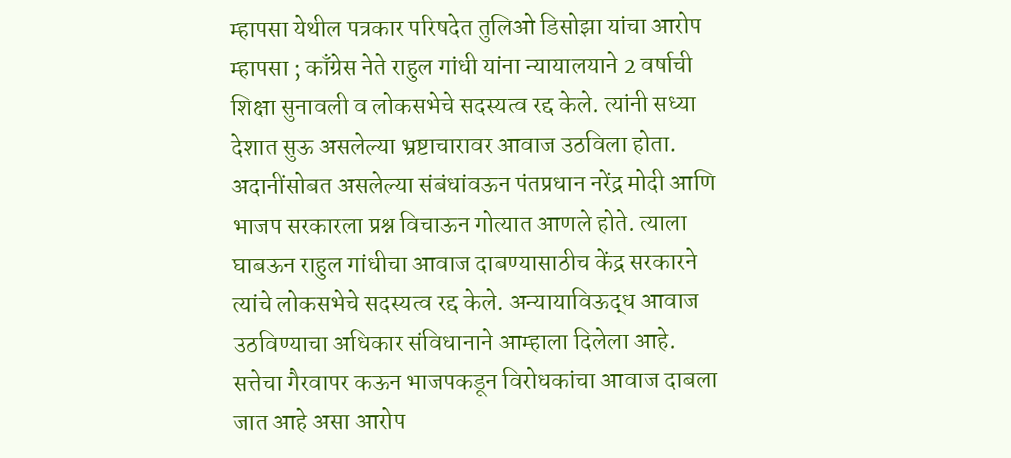म्हापसा येथील पत्रकार परिषदेत तुलिओ डिसोझा यांचा आरोप
म्हापसा ; काँग्रेस नेते राहुल गांधी यांना न्यायालयाने 2 वर्षाची शिक्षा सुनावली व लोकसभेचे सदस्यत्व रद्द केले. त्यांनी सध्या देशात सुऊ असलेल्या भ्रष्टाचारावर आवाज उठविला होता. अदानींसोबत असलेल्या संबंधांवऊन पंतप्रधान नरेंद्र मोदी आणि भाजप सरकारला प्रश्न विचाऊन गोत्यात आणले होते. त्याला घाबऊन राहुल गांधीचा आवाज दाबण्यासाठीच केंद्र सरकारने त्यांचे लोकसभेचे सदस्यत्व रद्द केले. अन्यायाविऊद्ध आवाज उठविण्याचा अधिकार संविधानाने आम्हाला दिलेला आहे. सत्तेचा गैरवापर कऊन भाजपकडून विरोधकांचा आवाज दाबला जात आहे असा आरोप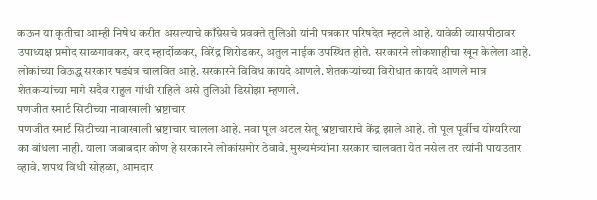कऊन या कृतीचा आम्ही निषेध करीत असल्याचे काँग्रेसचे प्रवक्ते तुलिओ यांनी पत्रकार परिषदेत म्हटले आहे. यावेळी व्यासपीठावर उपाध्यक्ष प्रमोद साळगावकर, वरद म्हार्दोळकर, विरेंद्र शिरोडकर, अतुल नाईक उपस्थित होते. सरकारने लोकशाहीचा खून केलेला आहे. लोकांच्या विऊद्ध सरकार षड्यंत्र चालवित आहे. सरकारने विविध कायदे आणले. शेतकऱ्यांच्या विरोधात कायदे आणले मात्र शेतकऱ्यांच्या मागे सदैव राहुल गांधी राहिले असे तुलिओ डिसोझा म्हणाले.
पणजीत स्मार्ट सिटीच्या नावाखाली भ्रष्टाचार
पणजीत स्मार्ट सिटीच्या नावाखाली भ्रष्टाचार चालला आहे. नवा पूल अटल सेतू भ्रष्टाचाराचे केंद्र झाले आहे. तो पूल पूर्वीच योग्यरित्या का बांधला नाही. याला जबाबदार कोण हे सरकारने लोकांसमोर ठेवावे. मुख्यमंत्र्यांना सरकार चालवता येत नसेल तर त्यांनी पायउतार व्हावे. शपथ विधी सोहळा, आमदार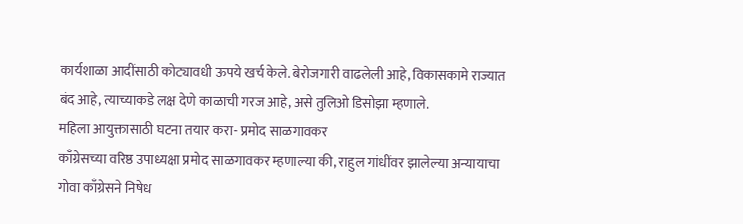कार्यशाळा आदींसाठी कोट्यावधी ऊपये खर्च केले. बेरोजगारी वाढलेली आहे, विकासकामे राज्यात बंद आहे, त्याच्याकडे लक्ष देणे काळाची गरज आहे, असे तुलिओ डिसोझा म्हणाले.
महिला आयुक्तासाठी घटना तयार करा- प्रमोद साळगावकर
काँग्रेसच्या वरिष्ठ उपाध्यक्षा प्रमोद साळगावकर म्हणाल्या की, राहुल गांधींवर झालेल्या अन्यायाचा गोवा काँग्रेसने निषेध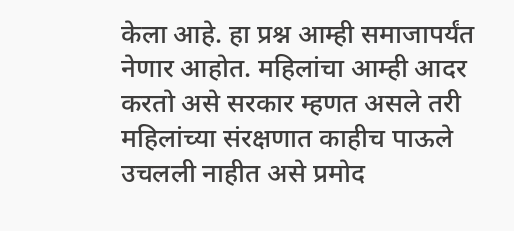केला आहे. हा प्रश्न आम्ही समाजापर्यंत नेणार आहोत. महिलांचा आम्ही आदर करतो असे सरकार म्हणत असले तरी महिलांच्या संरक्षणात काहीच पाऊले उचलली नाहीत असे प्रमोद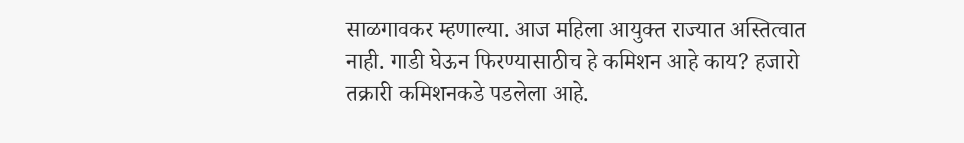साळगावकर म्हणाल्या. आज महिला आयुक्त राज्यात अस्तित्वात नाही. गाडी घेऊन फिरण्यासाठीच हे कमिशन आहे काय? हजारो तक्रारी कमिशनकडे पडलेला आहे.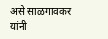असे साळगावकर यांनी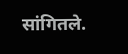सांगितले.